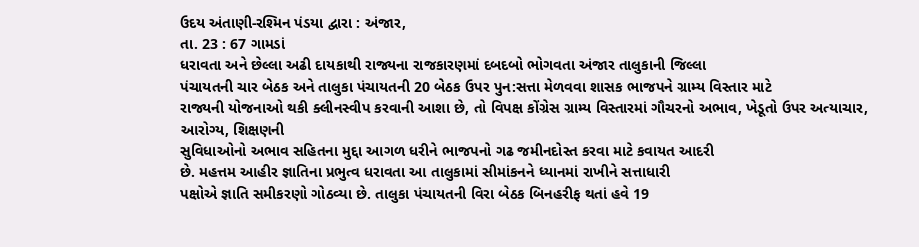ઉદય અંતાણી-રશ્મિન પંડયા દ્વારા : અંજાર,
તા. 23 : 67 ગામડાં
ધરાવતા અને છેલ્લા અઢી દાયકાથી રાજ્યના રાજકારણમાં દબદબો ભોગવતા અંજાર તાલુકાની જિલ્લા
પંચાયતની ચાર બેઠક અને તાલુકા પંચાયતની 20 બેઠક ઉપર પુન:સત્તા મેળવવા શાસક ભાજપને ગ્રામ્ય વિસ્તાર માટે
રાજ્યની યોજનાઓ થકી ક્લીનસ્વીપ કરવાની આશા છે, તો વિપક્ષ કોંગ્રેસ ગ્રામ્ય વિસ્તારમાં ગૌચરનો અભાવ, ખેડૂતો ઉપર અત્યાચાર, આરોગ્ય, શિક્ષણની
સુવિધાઓનો અભાવ સહિતના મુદ્દા આગળ ધરીને ભાજપનો ગઢ જમીનદોસ્ત કરવા માટે કવાયત આદરી
છે. મહત્તમ આહીર જ્ઞાતિના પ્રભુત્વ ધરાવતા આ તાલુકામાં સીમાંકનને ધ્યાનમાં રાખીને સત્તાધારી
પક્ષોએ જ્ઞાતિ સમીકરણો ગોઠવ્યા છે. તાલુકા પંચાયતની વિરા બેઠક બિનહરીફ થતાં હવે 19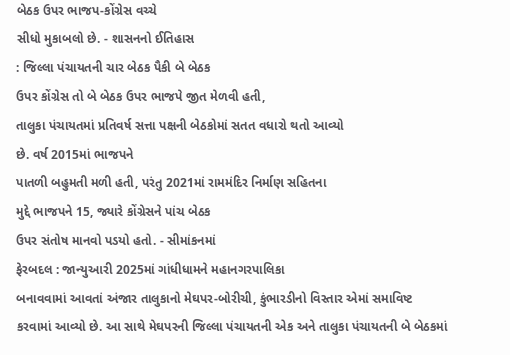બેઠક ઉપર ભાજપ-કોંગ્રેસ વચ્ચે
સીધો મુકાબલો છે. - શાસનનો ઈતિહાસ
: જિલ્લા પંચાયતની ચાર બેઠક પૈકી બે બેઠક
ઉપર કોંગ્રેસ તો બે બેઠક ઉપર ભાજપે જીત મેળવી હતી,
તાલુકા પંચાયતમાં પ્રતિવર્ષ સત્તા પક્ષની બેઠકોમાં સતત વધારો થતો આવ્યો
છે. વર્ષ 2015માં ભાજપને
પાતળી બહુમતી મળી હતી, પરંતુ 2021માં રામમંદિર નિર્માણ સહિતના
મુદ્દે ભાજપને 15, જ્યારે કોંગ્રેસને પાંચ બેઠક
ઉપર સંતોષ માનવો પડયો હતો. - સીમાંકનમાં
ફેરબદલ : જાન્યુઆરી 2025માં ગાંધીધામને મહાનગરપાલિકા
બનાવવામાં આવતાં અંજાર તાલુકાનો મેઘપર-બોરીચી, કુંભારડીનો વિસ્તાર એમાં સમાવિષ્ટ
કરવામાં આવ્યો છે. આ સાથે મેઘપરની જિલ્લા પંચાયતની એક અને તાલુકા પંચાયતની બે બેઠકમાં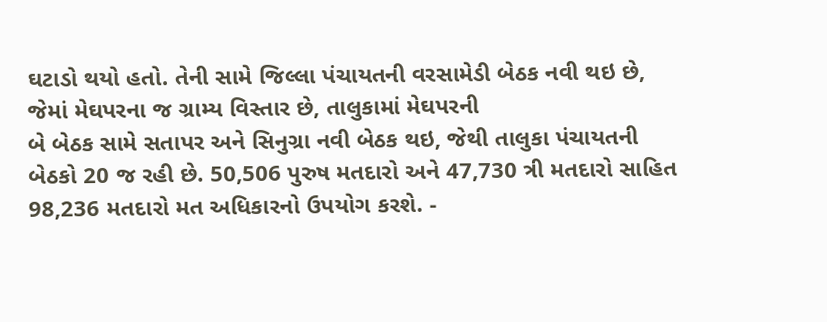ઘટાડો થયો હતો. તેની સામે જિલ્લા પંચાયતની વરસામેડી બેઠક નવી થઇ છે, જેમાં મેઘપરના જ ગ્રામ્ય વિસ્તાર છે, તાલુકામાં મેઘપરની
બે બેઠક સામે સતાપર અને સિનુગ્રા નવી બેઠક થઇ, જેથી તાલુકા પંચાયતની
બેઠકો 20 જ રહી છે. 50,506 પુરુષ મતદારો અને 47,730 ત્રી મતદારો સાહિત 98,236 મતદારો મત અધિકારનો ઉપયોગ કરશે. -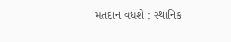મતદાન વધશે : સ્થાનિક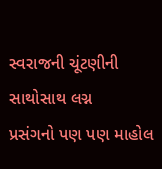સ્વરાજની ચૂંટણીની સાથોસાથ લગ્ન
પ્રસંગનો પણ પણ માહોલ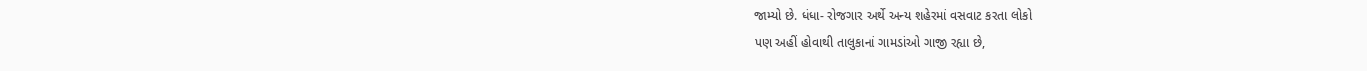જામ્યો છે. ધંધા- રોજગાર અર્થે અન્ય શહેરમાં વસવાટ કરતા લોકો
પણ અહીં હોવાથી તાલુકાનાં ગામડાંઓ ગાજી રહ્યા છે,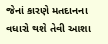જેનાં કારણે મતદાનના વધારો થશે તેવી આશા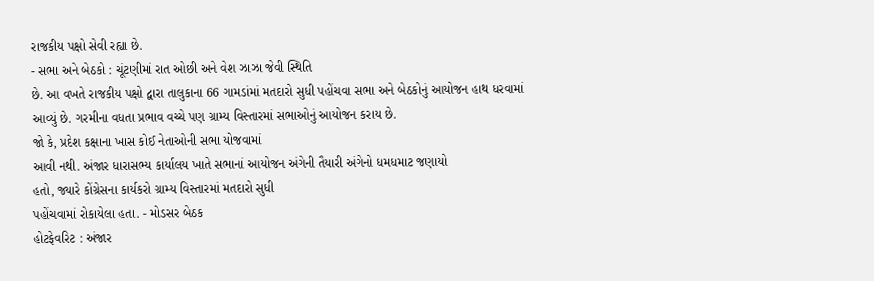રાજકીય પક્ષો સેવી રહ્યા છે.
- સભા અને બેઠકો : ચૂંટણીમાં રાત ઓછી અને વેશ ઝાઝા જેવી સ્થિતિ
છે. આ વખતે રાજકીય પક્ષો દ્વારા તાલુકાના 66 ગામડાંમાં મતદારો સુધી પહોંચવા સભા અને બેઠકોનું આયોજન હાથ ધરવામાં
આવ્યું છે. ગરમીના વધતા પ્રભાવ વચ્ચે પણ ગ્રામ્ય વિસ્તારમાં સભાઓનું આયોજન કરાય છે.
જો કે, પ્રદેશ કક્ષાના ખાસ કોઈ નેતાઓની સભા યોજવામાં
આવી નથી. અંજાર ધારાસભ્ય કાર્યાલય ખાતે સભાનાં આયોજન અંગેની તૈયારી અંગેનો ધમધમાટ જણાયો
હતો, જ્યારે કોંગ્રેસના કાર્યકરો ગ્રામ્ય વિસ્તારમાં મતદારો સુધી
પહોંચવામાં રોકાયેલા હતા. - મોડસર બેઠક
હોટફેવરિટ : અંજાર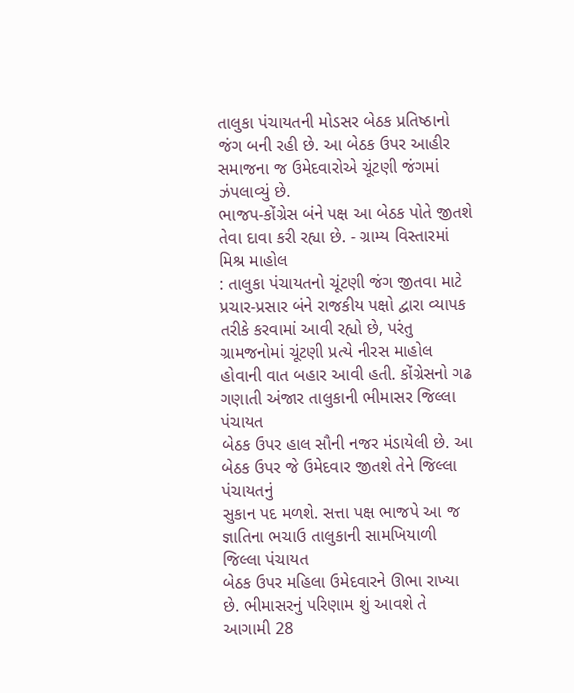તાલુકા પંચાયતની મોડસર બેઠક પ્રતિષ્ઠાનો
જંગ બની રહી છે. આ બેઠક ઉપર આહીર સમાજના જ ઉમેદવારોએ ચૂંટણી જંગમાં ઝંપલાવ્યું છે.
ભાજપ-કોંગ્રેસ બંને પક્ષ આ બેઠક પોતે જીતશે તેવા દાવા કરી રહ્યા છે. - ગ્રામ્ય વિસ્તારમાં મિશ્ર માહોલ
: તાલુકા પંચાયતનો ચૂંટણી જંગ જીતવા માટે
પ્રચાર-પ્રસાર બંને રાજકીય પક્ષો દ્વારા વ્યાપક તરીકે કરવામાં આવી રહ્યો છે, પરંતુ ગ્રામજનોમાં ચૂંટણી પ્રત્યે નીરસ માહોલ
હોવાની વાત બહાર આવી હતી. કોંગ્રેસનો ગઢ ગણાતી અંજાર તાલુકાની ભીમાસર જિલ્લા પંચાયત
બેઠક ઉપર હાલ સૌની નજર મંડાયેલી છે. આ બેઠક ઉપર જે ઉમેદવાર જીતશે તેને જિલ્લા પંચાયતનું
સુકાન પદ મળશે. સત્તા પક્ષ ભાજપે આ જ જ્ઞાતિના ભચાઉ તાલુકાની સામખિયાળી જિલ્લા પંચાયત
બેઠક ઉપર મહિલા ઉમેદવારને ઊભા રાખ્યા છે. ભીમાસરનું પરિણામ શું આવશે તે આગામી 28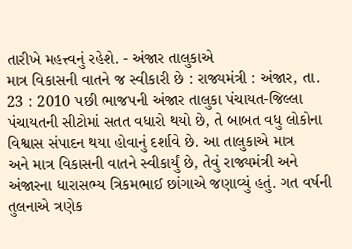તારીખે મહત્ત્વનું રહેશે. - અંજાર તાલુકાએ
માત્ર વિકાસની વાતને જ સ્વીકારી છે : રાજ્યમંત્રી : અંજાર, તા. 23 : 2010 પછી ભાજપની અંજાર તાલુકા પંચાયત-જિલ્લા
પંચાયતની સીટોમાં સતત વધારો થયો છે, તે બાબત વધુ લોકોના વિશ્વાસ સંપાદન થયા હોવાનું દર્શાવે છે. આ તાલુકાએ માત્ર
અને માત્ર વિકાસની વાતને સ્વીકાર્યું છે, તેવું રાજ્યમંત્રી અને
અંજારના ધારાસભ્ય ત્રિકમભાઈ છાંગાએ જણાવ્યું હતું. ગત વર્ષની તુલનાએ ત્રણેક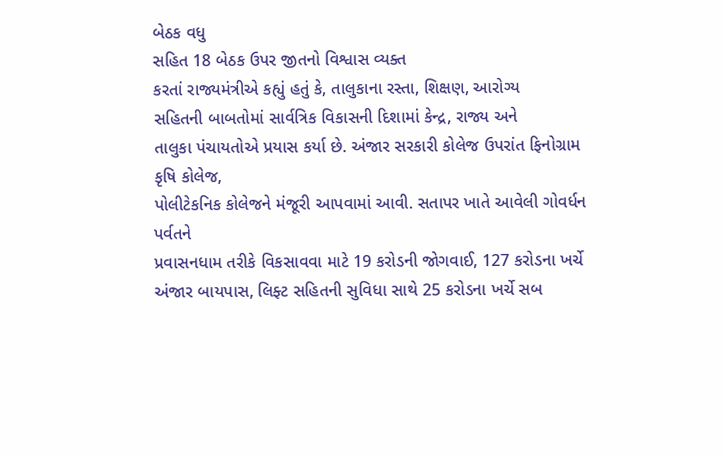બેઠક વધુ
સહિત 18 બેઠક ઉપર જીતનો વિશ્વાસ વ્યક્ત
કરતાં રાજ્યમંત્રીએ કહ્યું હતું કે, તાલુકાના રસ્તા, શિક્ષણ, આરોગ્ય
સહિતની બાબતોમાં સાર્વત્રિક વિકાસની દિશામાં કેન્દ્ર, રાજ્ય અને
તાલુકા પંચાયતોએ પ્રયાસ કર્યા છે. અંજાર સરકારી કોલેજ ઉપરાંત ફિનોગ્રામ કૃષિ કોલેજ,
પોલીટેકનિક કોલેજને મંજૂરી આપવામાં આવી. સતાપર ખાતે આવેલી ગોવર્ધન પર્વતને
પ્રવાસનધામ તરીકે વિકસાવવા માટે 19 કરોડની જોગવાઈ, 127 કરોડના ખર્ચે અંજાર બાયપાસ, લિફ્ટ સહિતની સુવિધા સાથે 25 કરોડના ખર્ચે સબ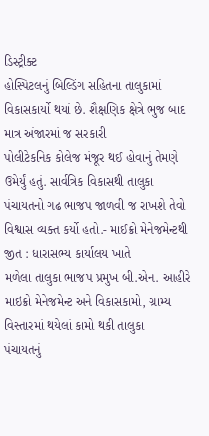ડિસ્ટ્રીક્ટ
હોસ્પિટલનું બિલ્ડિંગ સહિતના તાલુકામાં વિકાસકાર્યો થયાં છે. શૈક્ષણિક ક્ષેત્રે ભુજ બાદ માત્ર અંજારમાં જ સરકારી
પોલીટેકનિક કોલેજ મંજૂર થઈ હોવાનું તેમણે ઉમેર્યું હતું. સાર્વત્રિક વિકાસથી તાલુકા
પંચાયતનો ગઢ ભાજપ જાળવી જ રાખશે તેવો વિશ્વાસ વ્યક્ત કર્યો હતો.- માઈક્રો મેનેજમેન્ટથી
જીત : ધારાસભ્ય કાર્યાલય ખાતે
મળેલા તાલુકા ભાજપ પ્રમુખ બી.એન. આહીરે માઇક્રો મેનેજમેન્ટ અને વિકાસકામો, ગ્રામ્ય વિસ્તારમાં થયેલાં કામો થકી તાલુકા
પંચાયતનું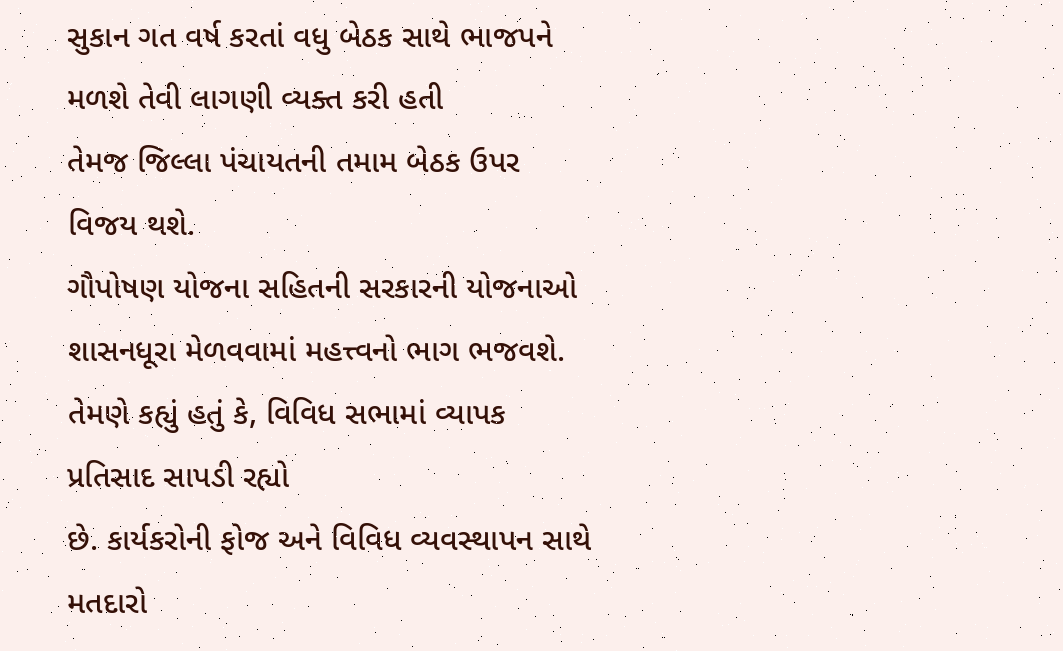સુકાન ગત વર્ષ કરતાં વધુ બેઠક સાથે ભાજપને મળશે તેવી લાગણી વ્યક્ત કરી હતી
તેમજ જિલ્લા પંચાયતની તમામ બેઠક ઉપર વિજય થશે.
ગૌપોષણ યોજના સહિતની સરકારની યોજનાઓ શાસનધૂરા મેળવવામાં મહત્ત્વનો ભાગ ભજવશે.
તેમણે કહ્યું હતું કે, વિવિધ સભામાં વ્યાપક પ્રતિસાદ સાપડી રહ્યો
છે. કાર્યકરોની ફોજ અને વિવિધ વ્યવસ્થાપન સાથે મતદારો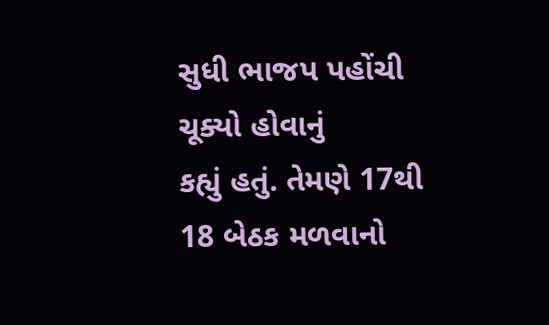સુધી ભાજપ પહોંચી ચૂક્યો હોવાનું
કહ્યું હતું. તેમણે 17થી 18 બેઠક મળવાનો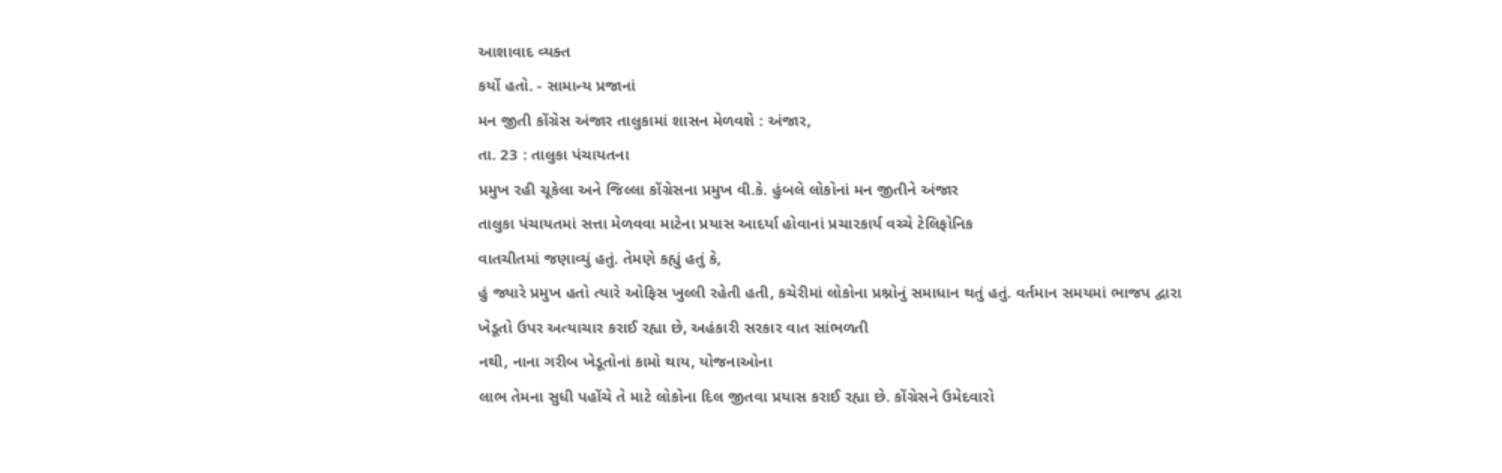આશાવાદ વ્યક્ત
કર્યો હતો. - સામાન્ય પ્રજાનાં
મન જીતી કોંગ્રેસ અંજાર તાલુકામાં શાસન મેળવશે : અંજાર,
તા. 23 : તાલુકા પંચાયતના
પ્રમુખ રહી ચૂકેલા અને જિલ્લા કોંગ્રેસના પ્રમુખ વી.કે. હુંબલે લોકોનાં મન જીતીને અંજાર
તાલુકા પંચાયતમાં સત્તા મેળવવા માટેના પ્રયાસ આદર્યા હોવાનાં પ્રચારકાર્ય વચ્ચે ટેલિફોનિક
વાતચીતમાં જણાવ્યું હતું. તેમણે કહ્યું હતું કે,
હું જ્યારે પ્રમુખ હતો ત્યારે ઓફિસ ખુલ્લી રહેતી હતી, કચેરીમાં લોકોના પ્રશ્નોનું સમાધાન થતું હતું. વર્તમાન સમયમાં ભાજપ દ્વારા
ખેડૂતો ઉપર અત્યાચાર કરાઈ રહ્યા છે, અહંકારી સરકાર વાત સાંભળતી
નથી, નાના ગરીબ ખેડૂતોનાં કામો થાય, યોજનાઓના
લાભ તેમના સુધી પહોંચે તે માટે લોકોના દિલ જીતવા પ્રયાસ કરાઈ રહ્યા છે. કોંગ્રેસને ઉમેદવારો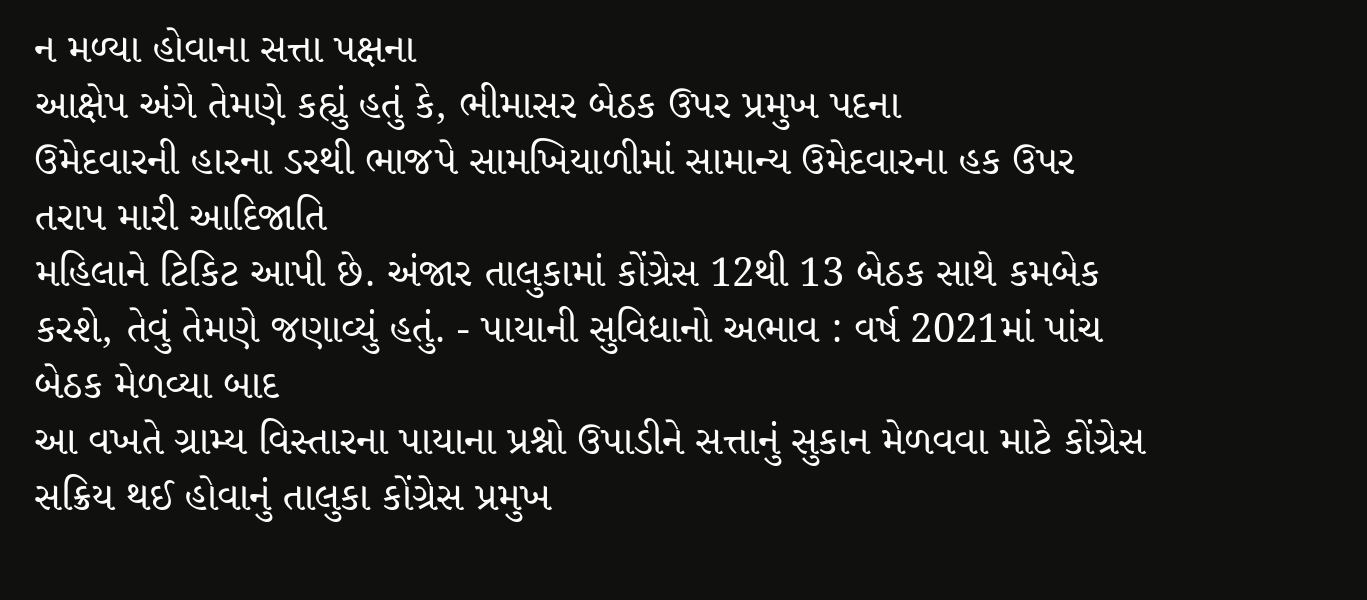ન મળ્યા હોવાના સત્તા પક્ષના
આક્ષેપ અંગે તેમણે કહ્યું હતું કે, ભીમાસર બેઠક ઉપર પ્રમુખ પદના
ઉમેદવારની હારના ડરથી ભાજપે સામખિયાળીમાં સામાન્ય ઉમેદવારના હક ઉપર તરાપ મારી આદિજાતિ
મહિલાને ટિકિટ આપી છે. અંજાર તાલુકામાં કોંગ્રેસ 12થી 13 બેઠક સાથે કમબેક કરશે, તેવું તેમણે જણાવ્યું હતું. - પાયાની સુવિધાનો અભાવ : વર્ષ 2021માં પાંચ બેઠક મેળવ્યા બાદ
આ વખતે ગ્રામ્ય વિસ્તારના પાયાના પ્રશ્નો ઉપાડીને સત્તાનું સુકાન મેળવવા માટે કોંગ્રેસ
સક્રિય થઈ હોવાનું તાલુકા કોંગ્રેસ પ્રમુખ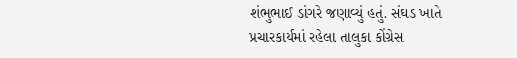શંભુભાઈ ડાંગરે જણાવ્યું હતું. સંઘડ ખાતે
પ્રચારકાર્યમાં રહેલા તાલુકા કોંગ્રેસ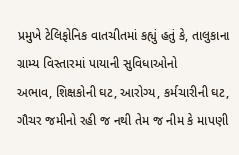પ્રમુખે ટેલિફોનિક વાતચીતમાં કહ્યું હતું કે, તાલુકાના ગ્રામ્ય વિસ્તારમાં પાયાની સુવિધાઓનો
અભાવ, શિક્ષકોની ઘટ, આરોગ્ય, કર્મચારીની ઘટ, ગૌચર જમીનો રહી જ નથી તેમ જ નીમ કે માપણી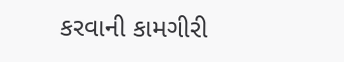કરવાની કામગીરી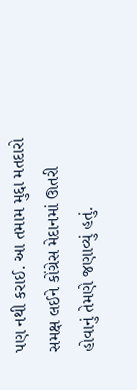પણ નથી કરાઈ. આ તમામ મુદ્દા મતદારો સમક્ષ લઈને કોંગ્રેસ મેદાનમાં ઊતરી
હોવાનું તેમણે જણાવ્યું હતું.